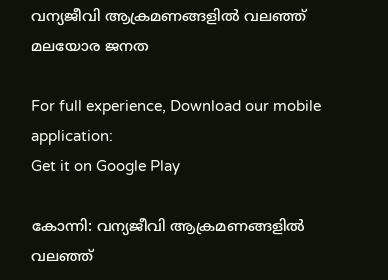വന്യജീവി ആക്രമണങ്ങളില്‍ വലഞ്ഞ് മലയോര ജനത

For full experience, Download our mobile application:
Get it on Google Play

കോന്നി: വന്യജീവി ആക്രമണങ്ങളില്‍ വലഞ്ഞ്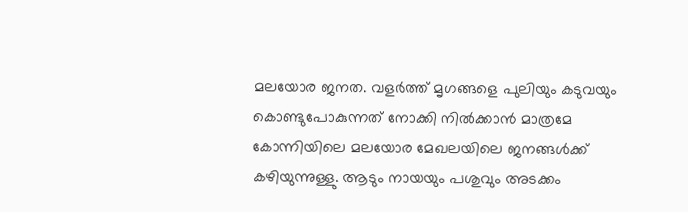മലയോര ജനത. വളര്‍ത്ത് മൃഗങ്ങളെ പുലിയും കടുവയും കൊണ്ടുപോകുന്നത് നോക്കി നില്‍ക്കാന്‍ മാത്രമേ കോന്നിയിലെ മലയോര മേഖലയിലെ ജനങ്ങള്‍ക്ക് കഴിയുന്നുള്ളു. ആടും നായയും പശുവും അടക്കം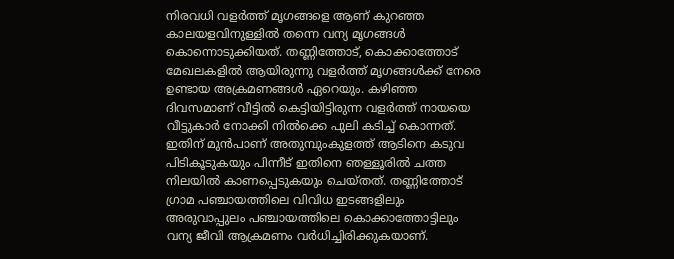നിരവധി വളര്‍ത്ത് മൃഗങ്ങളെ ആണ് കുറഞ്ഞ കാലയളവിനുള്ളില്‍ തന്നെ വന്യ മൃഗങ്ങള്‍ കൊന്നൊടുക്കിയത്. തണ്ണിത്തോട്, കൊക്കാത്തോട് മേഖലകളില്‍ ആയിരുന്നു വളര്‍ത്ത് മൃഗങ്ങള്‍ക്ക് നേരെ ഉണ്ടായ അക്രമണങ്ങള്‍ ഏറെയും. കഴിഞ്ഞ ദിവസമാണ് വീട്ടില്‍ കെട്ടിയിട്ടിരുന്ന വളര്‍ത്ത് നായയെ വീട്ടുകാര്‍ നോക്കി നില്‍ക്കെ പുലി കടിച്ച് കൊന്നത്. ഇതിന് മുന്‍പാണ് അതുമ്പുംകുളത്ത് ആടിനെ കടുവ പിടികൂടുകയും പിന്നീട് ഇതിനെ ഞള്ളൂരില്‍ ചത്ത നിലയില്‍ കാണപ്പെടുകയും ചെയ്തത്. തണ്ണിത്തോട് ഗ്രാമ പഞ്ചായത്തിലെ വിവിധ ഇടങ്ങളിലും അരുവാപ്പുലം പഞ്ചായത്തിലെ കൊക്കാത്തോട്ടിലും വന്യ ജീവി ആക്രമണം വര്‍ധിച്ചിരിക്കുകയാണ്.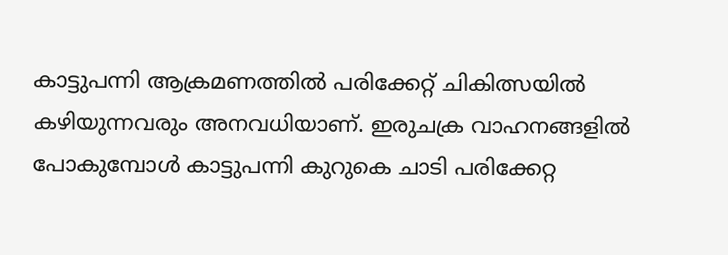കാട്ടുപന്നി ആക്രമണത്തില്‍ പരിക്കേറ്റ് ചികിത്സയില്‍ കഴിയുന്നവരും അനവധിയാണ്. ഇരുചക്ര വാഹനങ്ങളില്‍ പോകുമ്പോള്‍ കാട്ടുപന്നി കുറുകെ ചാടി പരിക്കേറ്റ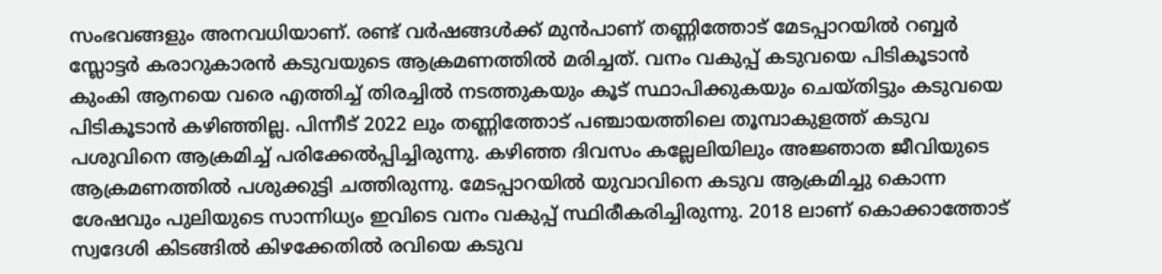സംഭവങ്ങളും അനവധിയാണ്. രണ്ട് വര്‍ഷങ്ങള്‍ക്ക് മുന്‍പാണ് തണ്ണിത്തോട് മേടപ്പാറയില്‍ റബ്ബര്‍ സ്ലോട്ടര്‍ കരാറുകാരന്‍ കടുവയുടെ ആക്രമണത്തില്‍ മരിച്ചത്. വനം വകുപ്പ് കടുവയെ പിടികൂടാന്‍ കുംകി ആനയെ വരെ എത്തിച്ച് തിരച്ചില്‍ നടത്തുകയും കൂട് സ്ഥാപിക്കുകയും ചെയ്തിട്ടും കടുവയെ പിടികൂടാന്‍ കഴിഞ്ഞില്ല. പിന്നീട് 2022 ലും തണ്ണിത്തോട് പഞ്ചായത്തിലെ തൂമ്പാകുളത്ത് കടുവ പശുവിനെ ആക്രമിച്ച് പരിക്കേല്‍പ്പിച്ചിരുന്നു. കഴിഞ്ഞ ദിവസം കല്ലേലിയിലും അജ്ഞാത ജീവിയുടെ ആക്രമണത്തില്‍ പശുക്കുട്ടി ചത്തിരുന്നു. മേടപ്പാറയില്‍ യുവാവിനെ കടുവ ആക്രമിച്ചു കൊന്ന ശേഷവും പുലിയുടെ സാന്നിധ്യം ഇവിടെ വനം വകുപ്പ് സ്ഥിരീകരിച്ചിരുന്നു. 2018 ലാണ് കൊക്കാത്തോട് സ്വദേശി കിടങ്ങില്‍ കിഴക്കേതില്‍ രവിയെ കടുവ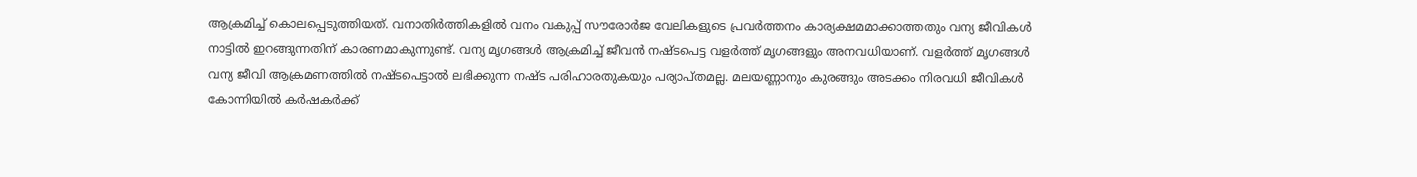ആക്രമിച്ച് കൊലപ്പെടുത്തിയത്. വനാതിര്‍ത്തികളില്‍ വനം വകുപ്പ് സൗരോര്‍ജ വേലികളുടെ പ്രവര്‍ത്തനം കാര്യക്ഷമമാക്കാത്തതും വന്യ ജീവികള്‍ നാട്ടില്‍ ഇറങ്ങുന്നതിന് കാരണമാകുന്നുണ്ട്. വന്യ മൃഗങ്ങള്‍ ആക്രമിച്ച് ജീവന്‍ നഷ്ടപെട്ട വളര്‍ത്ത് മൃഗങ്ങളും അനവധിയാണ്. വളര്‍ത്ത് മൃഗങ്ങള്‍ വന്യ ജീവി ആക്രമണത്തില്‍ നഷ്ടപെട്ടാല്‍ ലഭിക്കുന്ന നഷ്ട പരിഹാരതുകയും പര്യാപ്തമല്ല. മലയണ്ണാനും കുരങ്ങും അടക്കം നിരവധി ജീവികള്‍ കോന്നിയില്‍ കര്‍ഷകര്‍ക്ക്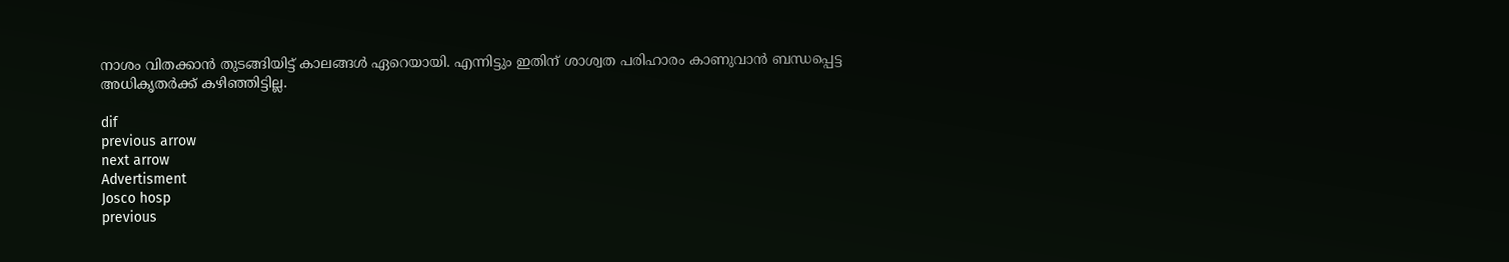നാശം വിതക്കാന്‍ തുടങ്ങിയിട്ട് കാലങ്ങള്‍ ഏറെയായി. എന്നിട്ടും ഇതിന് ശാശ്വത പരിഹാരം കാണുവാന്‍ ബന്ധപ്പെട്ട അധികൃതര്‍ക്ക് കഴിഞ്ഞിട്ടില്ല.

dif
previous arrow
next arrow
Advertisment
Josco hosp
previous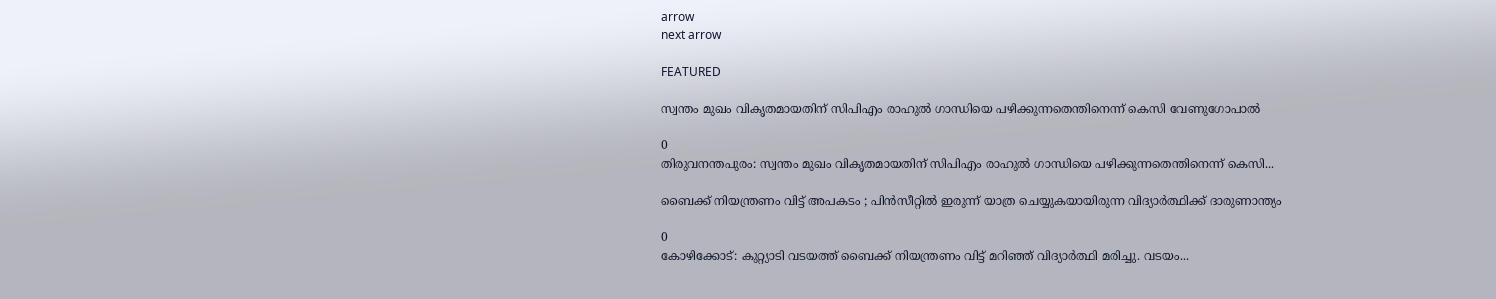arrow
next arrow

FEATURED

സ്വന്തം മുഖം വികൃതമായതിന് സിപിഎം രാഹുൽ ഗാന്ധിയെ പഴിക്കുന്നതെന്തിനെന്ന് കെസി വേണുഗോപാൽ

0
തിരുവനന്തപുരം: സ്വന്തം മുഖം വികൃതമായതിന് സിപിഎം രാഹുൽ ഗാന്ധിയെ പഴിക്കുന്നതെന്തിനെന്ന് കെസി...

ബൈക്ക് നിയന്ത്രണം വിട്ട് അപകടം ; പിൻസീറ്റിൽ ഇരുന്ന് യാത്ര ചെയ്യുകയായിരുന്ന വിദ്യാർത്ഥിക്ക് ദാരുണാന്ത്യം

0
കോഴിക്കോട്: കുറ്റ്യാടി വടയത്ത് ബൈക്ക് നിയന്ത്രണം വിട്ട് മറിഞ്ഞ് വിദ്യാർത്ഥി മരിച്ചു. വടയം...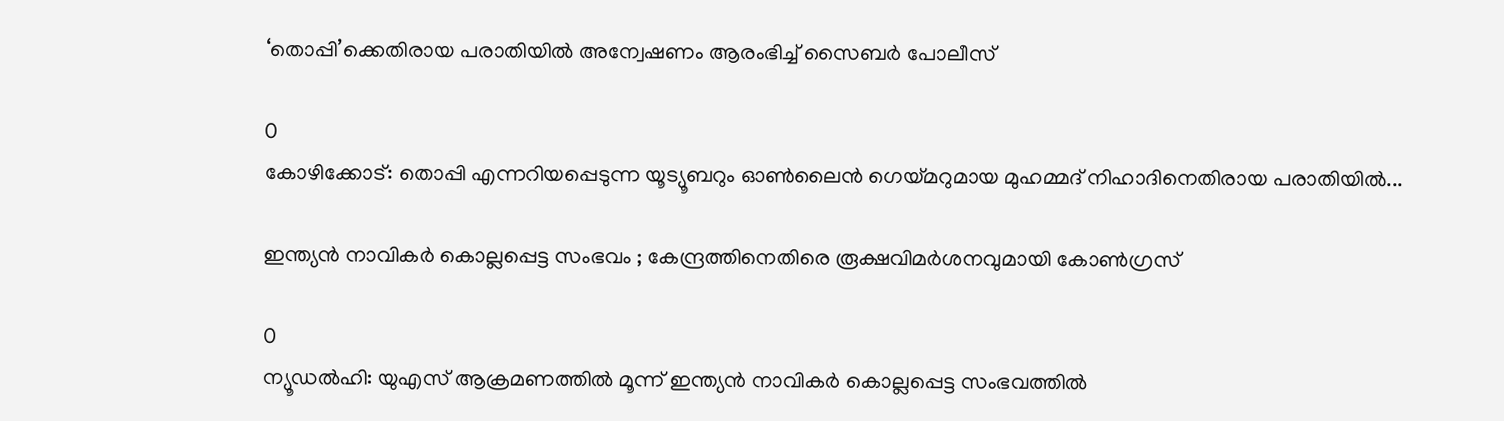‘തൊപ്പി’ക്കെതിരായ പരാതിയില്‍ അന്വേഷണം ആരംഭിച്ച് സൈബര്‍ പോലീസ്

0
കോഴിക്കോട്: തൊപ്പി എന്നറിയപ്പെടുന്ന യൂട്യൂബറും ഓണ്‍ലൈന്‍ ഗെയ്മറുമായ മുഹമ്മദ് നിഹാദിനെതിരായ പരാതിയില്‍...

ഇന്ത്യന്‍ നാവികര്‍ കൊല്ലപ്പെട്ട സംഭവം ; കേന്ദ്രത്തിനെതിരെ രൂക്ഷവിമർശനവുമായി കോണ്‍ഗ്രസ്

0
ന്യൂഡല്‍ഹി: യുഎസ് ആക്രമണത്തില്‍ മൂന്ന് ഇന്ത്യന്‍ നാവികര്‍ കൊല്ലപ്പെട്ട സംഭവത്തില്‍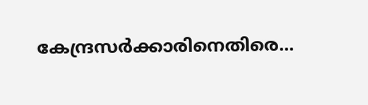കേന്ദ്രസര്‍ക്കാരിനെതിരെ...